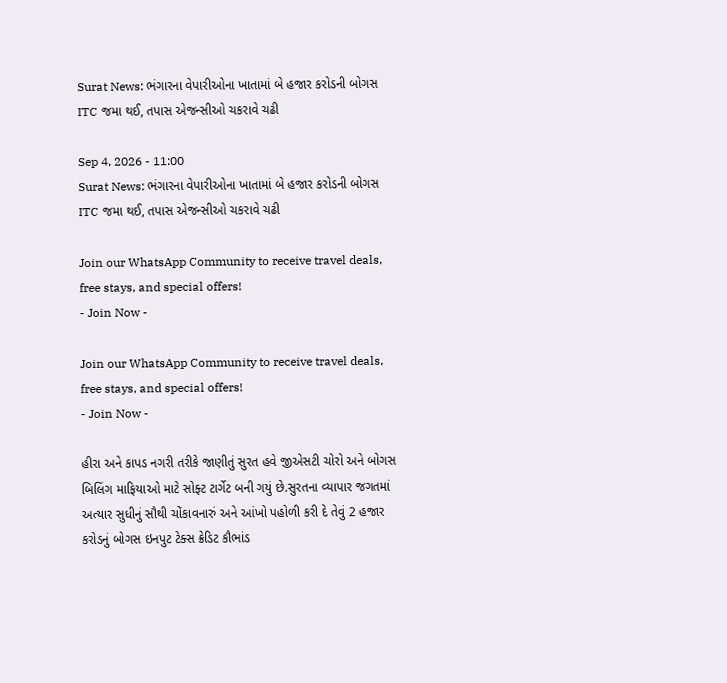Surat News: ભંગારના વેપારીઓના ખાતામાં બે હજાર કરોડની બોગસ ITC જમા થઈ, તપાસ એજન્સીઓ ચકરાવે ચઢી

Sep 4, 2026 - 11:00
Surat News: ભંગારના વેપારીઓના ખાતામાં બે હજાર કરોડની બોગસ ITC જમા થઈ, તપાસ એજન્સીઓ ચકરાવે ચઢી

Join our WhatsApp Community to receive travel deals, free stays, and special offers!
- Join Now -

Join our WhatsApp Community to receive travel deals, free stays, and special offers!
- Join Now -

હીરા અને કાપડ નગરી તરીકે જાણીતું સુરત હવે જીએસટી ચોરો અને બોગસ બિલિંગ માફિયાઓ માટે સોફ્ટ ટાર્ગેટ બની ગયું છે.સુરતના વ્યાપાર જગતમાં અત્યાર સુધીનું સૌથી ચોંકાવનારું અને આંખો પહોળી કરી દે તેવું 2 હજાર કરોડનું બોગસ ઇનપુટ ટેક્સ ક્રેડિટ કૌભાંડ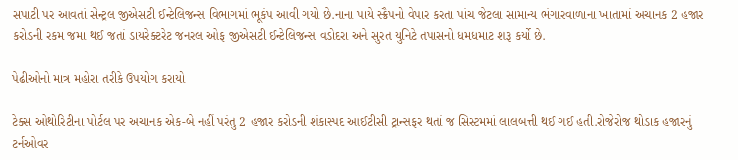સપાટી પર આવતાં સેન્ટ્રલ જીએસટી ઈન્ટેલિજન્સ વિભાગમાં ભૂકંપ આવી ગયો છે.નાના પાયે સ્ક્રૈપનો વેપાર કરતા પાંચ જેટલા સામાન્ય ભંગારવાળાના ખાતામાં અચાનક 2 હજાર કરોડની રકમ જમા થઈ જતાં ડાયરેક્ટરેટ જનરલ ઓફ જીએસટી ઈન્ટેલિજન્સ વડોદરા અને સુરત યુનિટે તપાસનો ધમધમાટ શરૂ કર્યો છે.

પેઢીઓનો માત્ર મહોરા તરીકે ઉપયોગ કરાયો

ટેક્સ ઓથોરિટીના પોર્ટલ પર અચાનક એક-બે નહીં પરંતુ 2 હજાર કરોડની શંકાસ્પદ આઈટીસી ટ્રાન્સફર થતાં જ સિસ્ટમમાં લાલબત્તી થઈ ગઈ હતી.રોજેરોજ થોડાક હજારનું ટર્નઓવર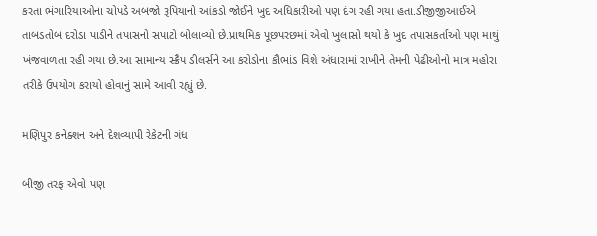કરતા ભંગારિયાઓના ચોપડે અબજો રૂપિયાનો આંકડો જોઈને ખુદ અધિકારીઓ પણ દંગ રહી ગયા હતા.ડીજીજીઆઈએ તાબડતોબ દરોડા પાડીને તપાસનો સપાટો બોલાવ્યો છે.પ્રાથમિક પૂછપરછમાં એવો ખુલાસો થયો કે ખુદ તપાસકર્તાઓ પણ માથું ખંજવાળતા રહી ગયા છે.આ સામાન્ય સ્ક્રૈપ ડીલર્સને આ કરોડોના કૌભાંડ વિશે અંધારામાં રાખીને તેમની પેઢીઓનો માત્ર મહોરા તરીકે ઉપયોગ કરાયો હોવાનું સામે આવી રહ્યું છે.

મણિપુર કનેક્શન અને દેશવ્યાપી રેકેટની ગંધ

બીજી તરફ એવો પણ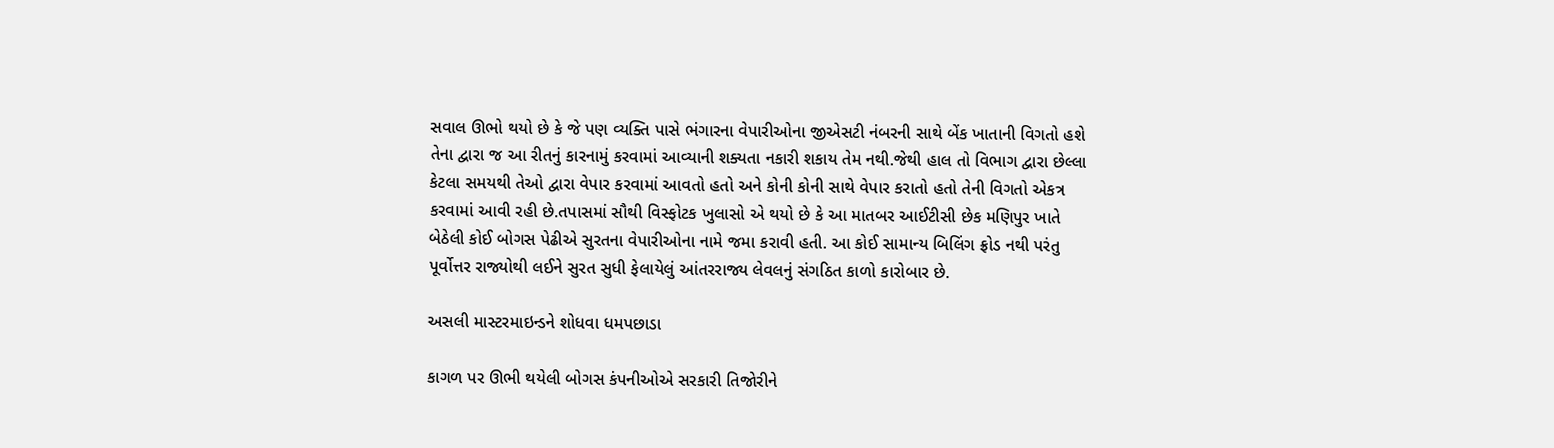સવાલ ઊભો થયો છે કે જે પણ વ્યક્તિ પાસે ભંગારના વેપારીઓના જીએસટી નંબરની સાથે બેંક ખાતાની વિગતો હશે તેના દ્વારા જ આ રીતનું કારનામું કરવામાં આવ્યાની શક્યતા નકારી શકાય તેમ નથી.જેથી હાલ તો વિભાગ દ્વારા છેલ્લા કેટલા સમયથી તેઓ દ્વારા વેપાર કરવામાં આવતો હતો અને કોની કોની સાથે વેપાર કરાતો હતો તેની વિગતો એકત્ર કરવામાં આવી રહી છે.તપાસમાં સૌથી વિસ્ફોટક ખુલાસો એ થયો છે કે આ માતબર આઈટીસી છેક મણિપુર ખાતે બેઠેલી કોઈ બોગસ પેઢીએ સુરતના વેપારીઓના નામે જમા કરાવી હતી. આ કોઈ સામાન્ય બિલિંગ ફ્રોડ નથી પરંતુ પૂર્વોત્તર રાજ્યોથી લઈને સુરત સુધી ફેલાયેલું આંતરરાજ્ય લેવલનું સંગઠિત કાળો કારોબાર છે.

અસલી માસ્ટરમાઇન્ડને શોધવા ધમપછાડા

કાગળ પર ઊભી થયેલી બોગસ કંપનીઓએ સરકારી તિજોરીને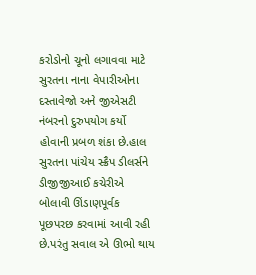કરોડોનો ચૂનો લગાવવા માટે સુરતના નાના વેપારીઓના દસ્તાવેજો અને જીએસટી નંબરનો દુરુપયોગ કર્યો હોવાની પ્રબળ શંકા છે.હાલ સુરતના પાંચેય સ્ક્રૈપ ડીલર્સને ડીજીજીઆઈ કચેરીએ બોલાવી ઊંડાણપૂર્વક પૂછપરછ કરવામાં આવી રહી છે.પરંતુ સવાલ એ ઊભો થાય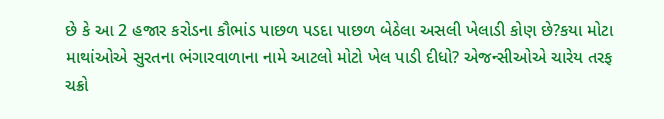છે કે આ 2 હજાર કરોડના કૌભાંડ પાછળ પડદા પાછળ બેઠેલા અસલી ખેલાડી કોણ છે?કયા મોટા માથાંઓએ સુરતના ભંગારવાળાના નામે આટલો મોટો ખેલ પાડી દીધો? એજન્સીઓએ ચારેય તરફ ચક્રો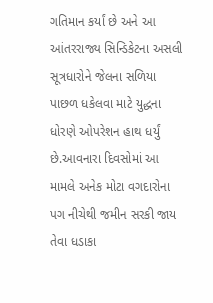ગતિમાન કર્યાં છે અને આ આંતરરાજ્ય સિન્ડિકેટના અસલી સૂત્રધારોને જેલના સળિયા પાછળ ધકેલવા માટે યુદ્ધના ધોરણે ઓપરેશન હાથ ધર્યું છે.આવનારા દિવસોમાં આ મામલે અનેક મોટા વગદારોના પગ નીચેથી જમીન સરકી જાય તેવા ધડાકા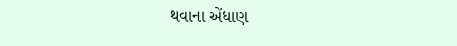થવાના એંધાણ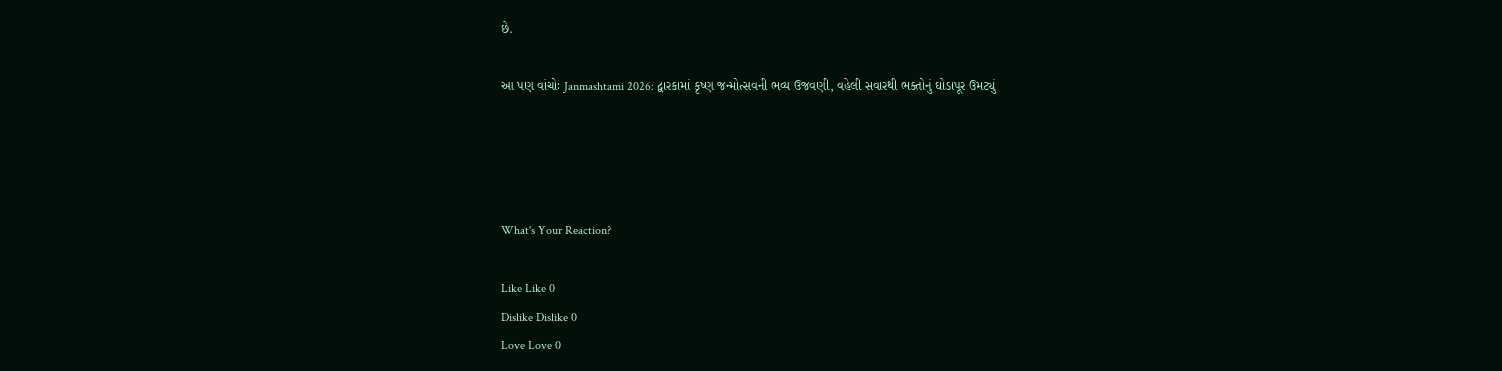છે.

આ પણ વાંચોઃ Janmashtami 2026: દ્વારકામાં કૃષ્ણ જન્મોત્સવની ભવ્ય ઉજવણી, વહેલી સવારથી ભક્તોનું ઘોડાપૂર ઉમટ્યું




What's Your Reaction?

Like Like 0
Dislike Dislike 0
Love Love 0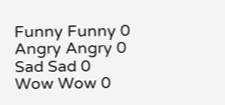Funny Funny 0
Angry Angry 0
Sad Sad 0
Wow Wow 0